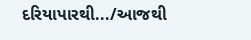દરિયાપારથી.../આજથી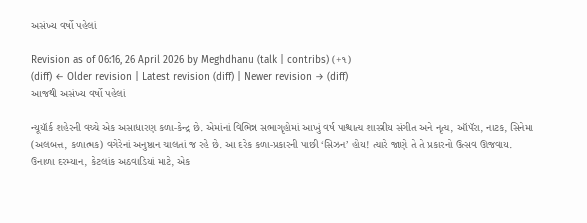અસંખ્ય વર્ષો પહેલાં

Revision as of 06:16, 26 April 2026 by Meghdhanu (talk | contribs) (+૧)
(diff) ← Older revision | Latest revision (diff) | Newer revision → (diff)
આજથી અસંખ્ય વર્ષો પહેલાં

ન્યૂયૉર્ક શહેરની વચ્ચે એક અસાધારણ કળા-કેન્દ્ર છે. એમાંનાં વિભિન્ન સભાગૃહોમાં આખું વર્ષ પાશ્ચાત્ય શાસ્ત્રીય સંગીત અને નૃત્ય, ઑપૅરા, નાટક, સિનેમા (અલબત્ત, કળાત્મક) વગેરેનાં અનુષ્ઠાન ચાલતાં જ રહે છે. આ દરેક કળા-પ્રકારની પાછી ‘સિઝન’ હોય! ત્યારે જાણે તે તે પ્રકારનો ઉત્સવ ઊજવાય. ઉનાળા દરમ્યાન, કેટલાંક અઠવાડિયાં માટે, એક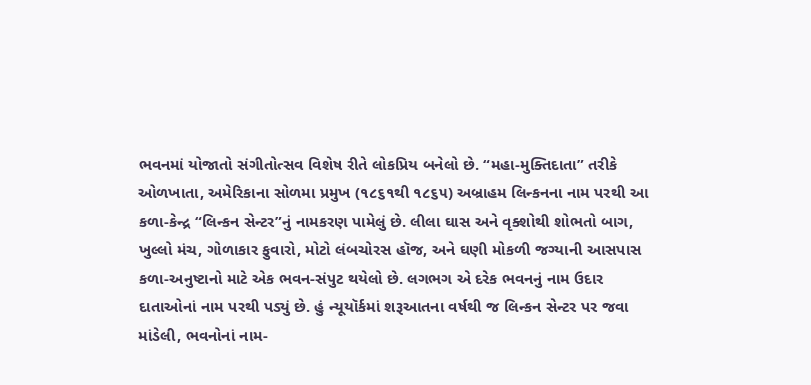ભવનમાં યોજાતો સંગીતોત્સવ વિશેષ રીતે લોકપ્રિય બનેલો છે. “મહા-મુક્તિદાતા” તરીકે ઓળખાતા, અમેરિકાના સોળમા પ્રમુખ (૧૮૬૧થી ૧૮૬૫) અબ્રાહમ લિન્કનના નામ પરથી આ કળા-કેન્દ્ર “લિન્કન સેન્ટર”નું નામકરણ પામેલું છે. લીલા ઘાસ અને વૃક્શોથી શોભતો બાગ, ખુલ્લો મંચ, ગોળાકાર ફુવારો, મોટો લંબચોરસ હૉજ, અને ઘણી મોકળી જગ્યાની આસપાસ કળા-અનુષ્ટાનો માટે એક ભવન-સંપુટ થયેલો છે. લગભગ એ દરેક ભવનનું નામ ઉદાર દાતાઓનાં નામ પરથી પડ્યું છે. હું ન્યૂયૉર્કમાં શરૂઆતના વર્ષથી જ લિન્કન સેન્ટર પર જવા માંડેલી, ભવનોનાં નામ-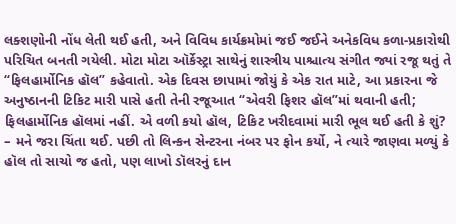લક્શણોની નોંધ લેતી થઈ હતી, અને વિવિધ કાર્યક્રમોમાં જઈ જઈને અનેકવિધ કળા-પ્રકારોથી પરિચિત બનતી ગયેલી. મોટા મોટા ઑર્કેસ્ટ્રા સાથેનું શાસ્ત્રીય પાશ્ચાત્ય સંગીત જ્યાં રજૂ થતું તે “ફિલહાર્મોનિક હૉલ” કહેવાતો. એક દિવસ છાપામાં જોયું કે એક રાત માટે, આ પ્રકારના જે અનુષ્ઠાનની ટિકિટ મારી પાસે હતી તેની રજૂઆત “એવરી ફિશર હૉલ”માં થવાની હતી; ફિલહાર્મોનિક હૉલમાં નહીં. એ વળી કયો હૉલ, ટિકિટ ખરીદવામાં મારી ભૂલ થઈ હતી કે શું? – મને જરા ચિંતા થઈ. પછી તો લિન્કન સેન્ટરના નંબર પર ફોન કર્યો, ને ત્યારે જાણવા મળ્યું કે હૉલ તો સાચો જ હતો, પણ લાખો ડૉલરનું દાન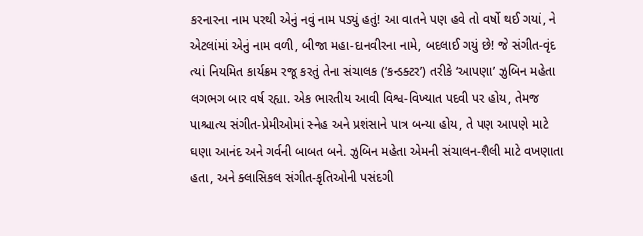કરનારના નામ પરથી એનું નવું નામ પડ્યું હતું! આ વાતને પણ હવે તો વર્ષો થઈ ગયાં, ને એટલાંમાં એનું નામ વળી, બીજા મહા-દાનવીરના નામે, બદલાઈ ગયું છે! જે સંગીત-વૃંદ ત્યાં નિયમિત કાર્યક્રમ રજૂ કરતું તેના સંચાલક (‘કન્ડક્ટર’) તરીકે ‘આપણા’ ઝુબિન મહેતા લગભગ બાર વર્ષ રહ્યા. એક ભારતીય આવી વિશ્વ-વિખ્યાત પદવી પર હોય, તેમજ પાશ્ચાત્ય સંગીત-પ્રેમીઓમાં સ્નેહ અને પ્રશંસાને પાત્ર બન્યા હોય, તે પણ આપણે માટે ઘણા આનંદ અને ગર્વની બાબત બને. ઝુબિન મહેતા એમની સંચાલન-શૈલી માટે વખણાતા હતા, અને ક્લાસિકલ સંગીત-કૃતિઓની પસંદગી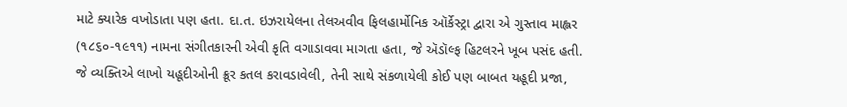માટે ક્યારેક વખોડાતા પણ હતા. દા.ત. ઇઝરાયેલના તેલઅવીવ ફિલહાર્મોનિક ઑર્કેસ્ટ્રા દ્વારા એ ગુસ્તાવ માહ્લર (૧૮૬૦-૧૯૧૧) નામના સંગીતકારની એવી કૃતિ વગાડાવવા માગતા હતા, જે ઍડૉલ્ફ હિટલરને ખૂબ પસંદ હતી. જે વ્યક્તિએ લાખો યહૂદીઓની ક્રૂર કતલ કરાવડાવેલી, તેની સાથે સંકળાયેલી કોઈ પણ બાબત યહૂદી પ્રજા,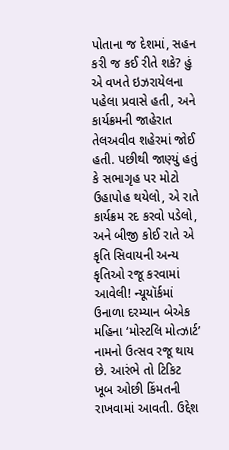પોતાના જ દેશમાં, સહન કરી જ કઈ રીતે શકે? હું એ વખતે ઇઝરાયેલના પહેલા પ્રવાસે હતી, અને કાર્યક્રમની જાહેરાત તેલઅવીવ શહેરમાં જોઈ હતી. પછીથી જાણ્યું હતું કે સભાગૃહ પર મોટો ઉહાપોહ થયેલો, એ રાતે કાર્યક્રમ રદ કરવો પડેલો, અને બીજી કોઈ રાતે એ કૃતિ સિવાયની અન્ય કૃતિઓ રજૂ કરવામાં આવેલી! ન્યૂયૉર્કમાં ઉનાળા દરમ્યાન બેએક મહિના ‘મોસ્ટલિ મોત્ઝાર્ટ’ નામનો ઉત્સવ રજૂ થાય છે. આરંભે તો ટિકિટ ખૂબ ઓછી કિંમતની રાખવામાં આવતી. ઉદ્દેશ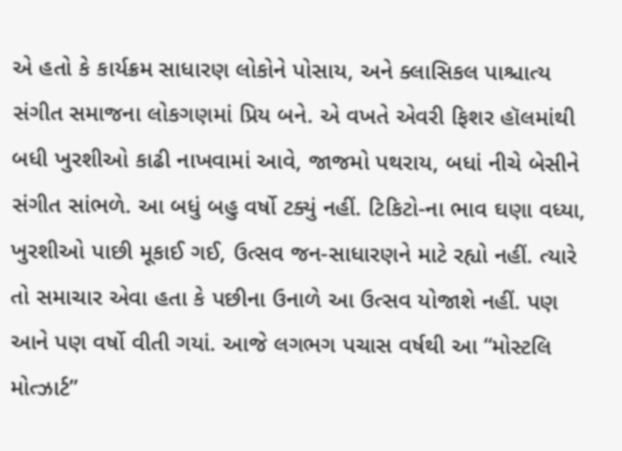એ હતો કે કાર્યક્રમ સાધારણ લોકોને પોસાય, અને ક્લાસિકલ પાશ્ચાત્ય સંગીત સમાજના લોકગણમાં પ્રિય બને. એ વખતે એવરી ફિશર હૉલમાંથી બધી ખુરશીઓ કાઢી નાખવામાં આવે, જાજમો પથરાય, બધાં નીચે બેસીને સંગીત સાંભળે. આ બધું બહુ વર્ષો ટક્યું નહીં. ટિકિટો-ના ભાવ ઘણા વધ્યા, ખુરશીઓ પાછી મૂકાઈ ગઈ, ઉત્સવ જન-સાધારણને માટે રહ્યો નહીં. ત્યારે તો સમાચાર એવા હતા કે પછીના ઉનાળે આ ઉત્સવ યોજાશે નહીં. પણ આને પણ વર્ષો વીતી ગયાં. આજે લગભગ પચાસ વર્ષથી આ “મોસ્ટલિ મોત્ઝાર્ટ”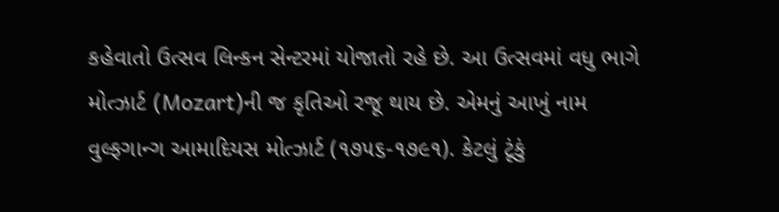કહેવાતો ઉત્સવ લિન્કન સેન્ટરમાં યોજાતો રહે છે. આ ઉત્સવમાં વધુ ભાગે મોત્ઝાર્ટ (Mozart)ની જ કૃતિઓ રજૂ થાય છે. એમનું આખું નામ વુલ્ફગાન્ગ આમાદિયસ મોત્ઝાર્ટ (૧૭૫૬-૧૭૯૧). કેટલું ટૂંકું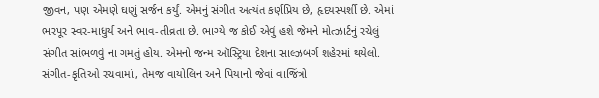જીવન, પણ એમણે ઘણું સર્જન કર્યું. એમનું સંગીત અત્યંત કર્ણપ્રિય છે, હૃદયસ્પર્શી છે. એમાં ભરપૂર સ્વર-માધુર્ય અને ભાવ-તીવ્રતા છે. ભાગ્યે જ કોઈ એવું હશે જેમને મોત્ઝાર્ટનું રચેલું સંગીત સાંભળવું ના ગમતું હોય. એમનો જન્મ ઑસ્ટ્રિયા દેશના સાલ્ઝબર્ગ શહેરમાં થયેલો. સંગીત-કૃતિઓ રચવામાં, તેમજ વાયોલિન અને પિયાનો જેવાં વાજિંત્રો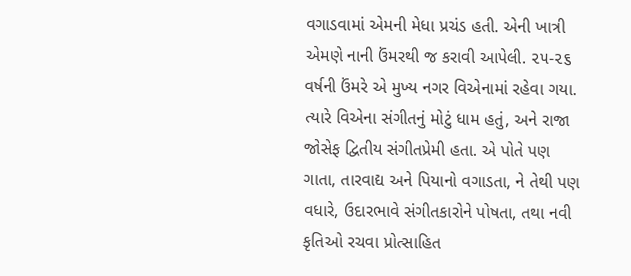વગાડવામાં એમની મેધા પ્રચંડ હતી. એની ખાત્રી એમણે નાની ઉંમરથી જ કરાવી આપેલી. ૨૫-૨૬ વર્ષની ઉંમરે એ મુખ્ય નગર વિએનામાં રહેવા ગયા. ત્યારે વિએના સંગીતનું મોટું ધામ હતું, અને રાજા જોસેફ દ્વિતીય સંગીતપ્રેમી હતા. એ પોતે પણ ગાતા, તારવાદ્ય અને પિયાનો વગાડતા, ને તેથી પણ વધારે, ઉદારભાવે સંગીતકારોને પોષતા, તથા નવી કૃતિઓ રચવા પ્રોત્સાહિત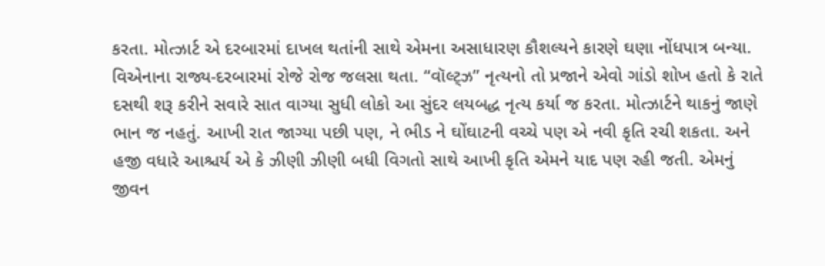કરતા. મોત્ઝાર્ટ એ દરબારમાં દાખલ થતાંની સાથે એમના અસાધારણ કૌશલ્યને કારણે ઘણા નોંધપાત્ર બન્યા. વિએનાના રાજ્ય-દરબારમાં રોજે રોજ જલસા થતા. “વૉલ્ટ્ઝ” નૃત્યનો તો પ્રજાને એવો ગાંડો શોખ હતો કે રાતે દસથી શરૂ કરીને સવારે સાત વાગ્યા સુધી લોકો આ સુંદર લયબદ્ધ નૃત્ય કર્યા જ કરતા. મોત્ઝાર્ટને થાકનું જાણે ભાન જ નહતું. આખી રાત જાગ્યા પછી પણ, ને ભીડ ને ઘોંઘાટની વચ્ચે પણ એ નવી કૃતિ રચી શકતા. અને હજી વધારે આશ્ચર્ય એ કે ઝીણી ઝીણી બધી વિગતો સાથે આખી કૃતિ એમને યાદ પણ રહી જતી. એમનું જીવન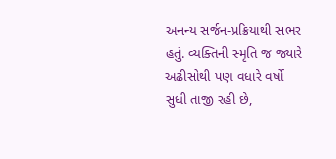અનન્ય સર્જન-પ્રક્રિયાથી સભર હતું. વ્યક્તિની સ્મૃતિ જ જ્યારે અઢીસોથી પણ વધારે વર્ષો સુધી તાજી રહી છે,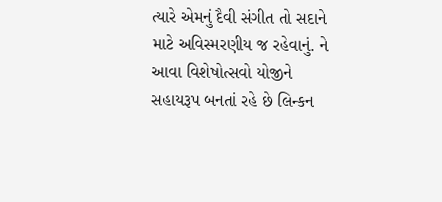ત્યારે એમનું દૈવી સંગીત તો સદાને માટે અવિસ્મરણીય જ રહેવાનું. ને આવા વિશેષોત્સવો યોજીને સહાયરૂપ બનતાં રહે છે લિન્કન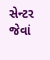સેન્ટર જેવાં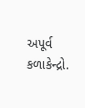અપૂર્વ કળાકેન્દ્રો.